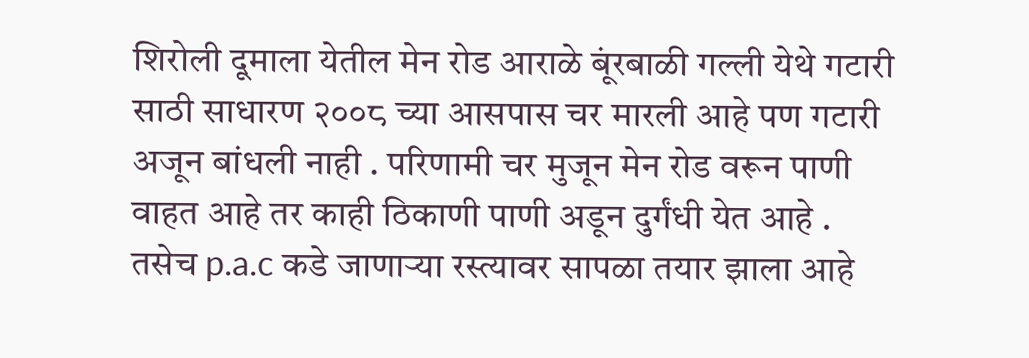शिरोली दूमाला येतील मेन रोड आराळे बूंरबाळी गल्ली येथे गटारी साठी साधारण २००८ च्या आसपास चर मारली आहे पण गटारी अजून बांधली नाही . परिणामी चर मुजून मेन रोड वरून पाणी वाहत आहे तर काही ठिकाणी पाणी अडून दुर्गंधी येत आहे . तसेच p.a.c कडे जाणाऱ्या रस्त्यावर सापळा तयार झाला आहे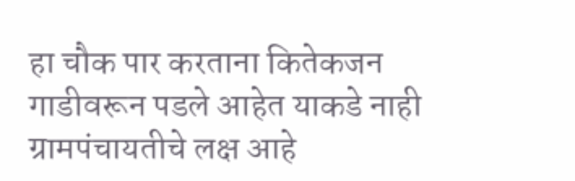हा चौक पार करताना कितेकजन गाडीवरून पडले आहेत याकडे नाही ग्रामपंचायतीचे लक्ष आहे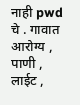नाही pwd चे . गावात आरोग्य , पाणी , लाईट ,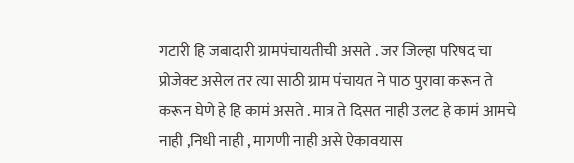गटारी हि जबादारी ग्रामपंचायतीची असते . जर जिल्हा परिषद चा प्रोजेक्ट असेल तर त्या साठी ग्राम पंचायत ने पाठ पुरावा करून ते करून घेणे हे हि कामं असते . मात्र ते दिसत नाही उलट हे कामं आमचे नाही ,निधी नाही , मागणी नाही असे ऐकावयास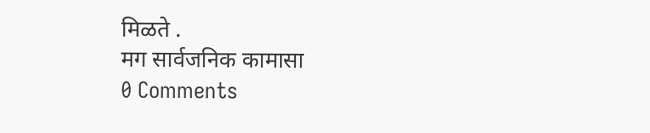मिळते .
मग सार्वजनिक कामासा
0 Comments